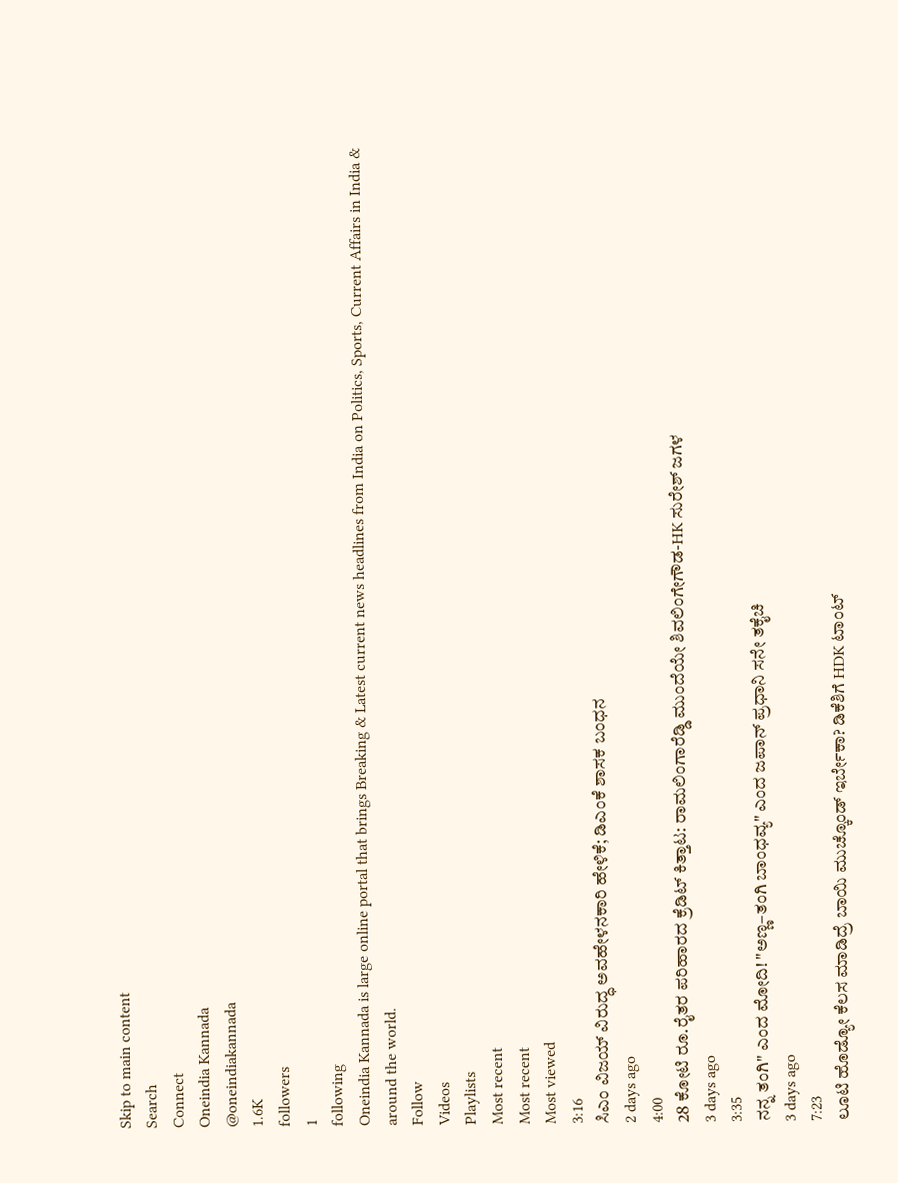Skip to main content
Search
Connect
Oneindia Kannada
@oneindiakannada
1.6K
followers
1
following
Oneindia Kannada is large online portal that brings Breaking & Latest current news headlines from India on Politics, Sports, Current Affairs in India & around the world.
Follow
Videos
Playlists
Most recent
Most recent
Most viewed
3:16
ಸಿಎಂ ವಿಜಯ್ ವಿರುದ್ಧ ಅವಹೇಳನಕಾರಿ ಹೇಳಿಕೆ; ಡಿಎಂಕೆ ಶಾಸಕ ಬಂಧನ
2 days ago
4:00
28 ಕೋಟಿ ರೂ.ರೈತರ ಪರಿಹಾರದ ಕ್ರೆಡಿಟ್ ಕಿತ್ತಾಟ: ರಾಮಲಿಂಗಾರೆಡ್ಡಿ ಮುಂದೆಯೇ ಶಿವಲಿಂಗೇಗೌಡ-HK ಸುರೇಶ್ ಜಗಳ
3 days ago
3:35
ನನ್ನ ತಂಗಿ" ಎಂದ ಮೋದಿ! "ಅಣ್ಣ–ತಂಗಿ ಬಾಂಧವ್ಯ" ಎಂದ ಜಪಾನ್ ಪ್ರಧಾನಿ ಸನೇ ತಕೈಚಿ
3 days ago
7:23
ಲೂಟಿ ಹೊಡ್ಯೋ ಕೆಲಸ ಮಾಡಿದ್ರೆ ಬಾಯಿ ಮುಚ್ಕೊಂಡ್ ಇರ್ಬೇಕಾ? ಡಿಕೆಶಿಗೆ HDK ಟಾಂಟ್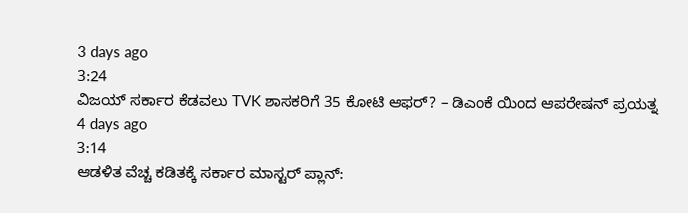3 days ago
3:24
ವಿಜಯ್ ಸರ್ಕಾರ ಕೆಡವಲು TVK ಶಾಸಕರಿಗೆ 35 ಕೋಟಿ ಆಫರ್? – ಡಿಎಂಕೆ ಯಿಂದ ಆಪರೇಷನ್ ಪ್ರಯತ್ನ
4 days ago
3:14
ಆಡಳಿತ ವೆಚ್ಚ ಕಡಿತಕ್ಕೆ ಸರ್ಕಾರ ಮಾಸ್ಟರ್ ಪ್ಲಾನ್: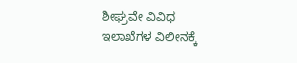ಶೀಘ್ರವೇ ವಿವಿಧ ಇಲಾಖೆಗಳ ವಿಲೀನಕ್ಕೆ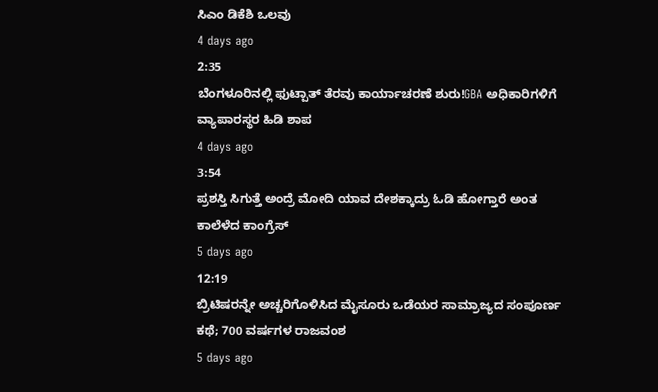ಸಿಎಂ ಡಿಕೆಶಿ ಒಲವು
4 days ago
2:35
ಬೆಂಗಳೂರಿನಲ್ಲಿ ಫುಟ್ಪಾತ್ ತೆರವು ಕಾರ್ಯಾಚರಣೆ ಶುರು!GBA ಅಧಿಕಾರಿಗಳಿಗೆ ವ್ಯಾಪಾರಸ್ಥರ ಹಿಡಿ ಶಾಪ
4 days ago
3:54
ಪ್ರಶಸ್ತಿ ಸಿಗುತ್ತೆ ಅಂದ್ರೆ ಮೋದಿ ಯಾವ ದೇಶಕ್ಕಾದ್ರು ಓಡಿ ಹೋಗ್ತಾರೆ ಅಂತ ಕಾಲೆಳೆದ ಕಾಂಗ್ರೆಸ್
5 days ago
12:19
ಬ್ರಿಟಿಷರನ್ನೇ ಅಚ್ಚರಿಗೊಳಿಸಿದ ಮೈಸೂರು ಒಡೆಯರ ಸಾಮ್ರಾಜ್ಯದ ಸಂಪೂರ್ಣ ಕಥೆ; 700 ವರ್ಷಗಳ ರಾಜವಂಶ
5 days ago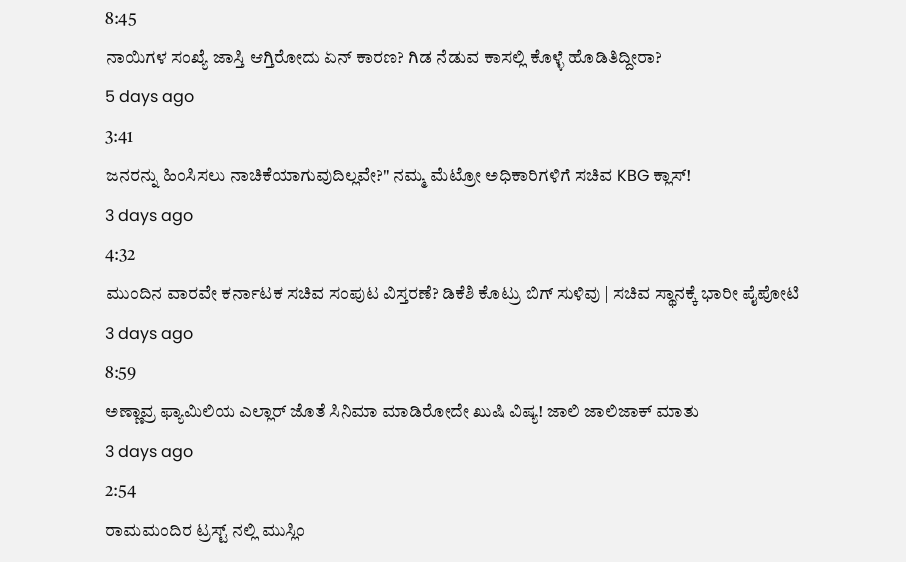8:45
ನಾಯಿಗಳ ಸಂಖ್ಯೆ ಜಾಸ್ತಿ ಆಗ್ತಿರೋದು ಏನ್ ಕಾರಣ? ಗಿಡ ನೆಡುವ ಕಾಸಲ್ಲಿ ಕೊಳ್ಳೆ ಹೊಡಿತಿದ್ದೀರಾ?
5 days ago
3:41
ಜನರನ್ನು ಹಿಂಸಿಸಲು ನಾಚಿಕೆಯಾಗುವುದಿಲ್ಲವೇ?" ನಮ್ಮ ಮೆಟ್ರೋ ಅಧಿಕಾರಿಗಳಿಗೆ ಸಚಿವ KBG ಕ್ಲಾಸ್!
3 days ago
4:32
ಮುಂದಿನ ವಾರವೇ ಕರ್ನಾಟಕ ಸಚಿವ ಸಂಪುಟ ವಿಸ್ತರಣೆ? ಡಿಕೆಶಿ ಕೊಟ್ರು ಬಿಗ್ ಸುಳಿವು | ಸಚಿವ ಸ್ಥಾನಕ್ಕೆ ಭಾರೀ ಪೈಪೋಟಿ
3 days ago
8:59
ಅಣ್ಣಾವ್ರ ಫ್ಯಾಮಿಲಿಯ ಎಲ್ಲಾರ್ ಜೊತೆ ಸಿನಿಮಾ ಮಾಡಿರೋದೇ ಖುಷಿ ವಿಷ್ಯ! ಜಾಲಿ ಜಾಲಿಜಾಕ್ ಮಾತು
3 days ago
2:54
ರಾಮಮಂದಿರ ಟ್ರಸ್ಟ್ ನಲ್ಲಿ ಮುಸ್ಲಿಂ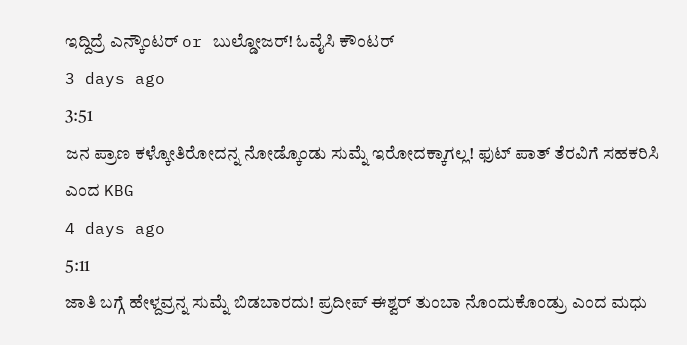ಇದ್ದಿದ್ರೆ ಎನ್ಕೌಂಟರ್ or ಬುಲ್ಡೋಜರ್! ಓವೈಸಿ ಕೌಂಟರ್
3 days ago
3:51
ಜನ ಪ್ರಾಣ ಕಳ್ಕೋತಿರೋದನ್ನ ನೋಡ್ಕೊಂಡು ಸುಮ್ನೆ ಇರೋದಕ್ಕಾಗಲ್ಲ! ಫುಟ್ ಪಾತ್ ತೆರವಿಗೆ ಸಹಕರಿಸಿ ಎಂದ KBG
4 days ago
5:11
ಜಾತಿ ಬಗ್ಗೆ ಹೇಳ್ದವ್ರನ್ನ ಸುಮ್ನೆ ಬಿಡಬಾರದು! ಪ್ರದೀಪ್ ಈಶ್ವರ್ ತುಂಬಾ ನೊಂದುಕೊಂಡ್ರು ಎಂದ ಮಧು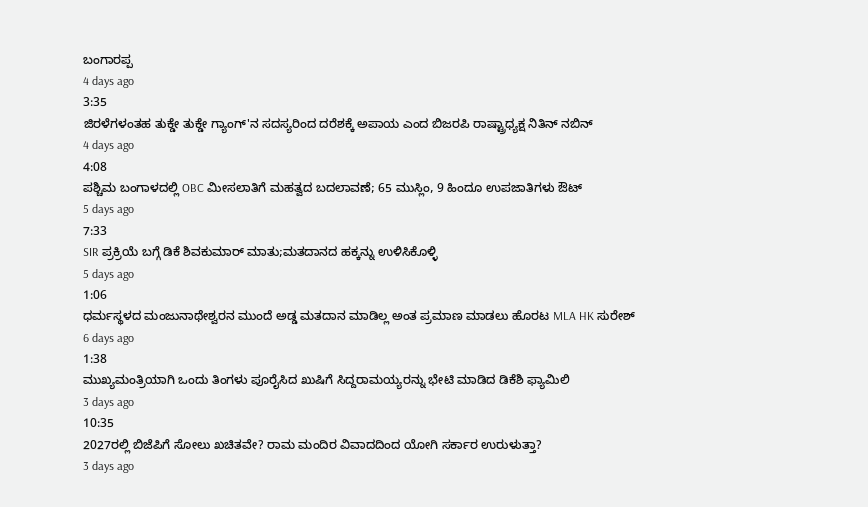ಬಂಗಾರಪ್ಪ
4 days ago
3:35
ಜಿರಳೆಗಳಂತಹ ತುಕ್ಡೇ ತುಕ್ಡೇ ಗ್ಯಾಂಗ್'ನ ಸದಸ್ಯರಿಂದ ದರೆಶಕ್ಕೆ ಅಪಾಯ ಎಂದ ಬಿಜರಪಿ ರಾಷ್ಟ್ರಾಧ್ಯಕ್ಷ ನಿತಿನ್ ನಬಿನ್
4 days ago
4:08
ಪಶ್ಚಿಮ ಬಂಗಾಳದಲ್ಲಿ OBC ಮೀಸಲಾತಿಗೆ ಮಹತ್ವದ ಬದಲಾವಣೆ; 65 ಮುಸ್ಲಿಂ, 9 ಹಿಂದೂ ಉಪಜಾತಿಗಳು ಔಟ್
5 days ago
7:33
SIR ಪ್ರಕ್ರಿಯೆ ಬಗ್ಗೆ ಡಿಕೆ ಶಿವಕುಮಾರ್ ಮಾತು;ಮತದಾನದ ಹಕ್ಕನ್ನು ಉಳಿಸಿಕೊಳ್ಳಿ
5 days ago
1:06
ಧರ್ಮಸ್ಥಳದ ಮಂಜುನಾಥೇಶ್ವರನ ಮುಂದೆ ಅಡ್ಡ ಮತದಾನ ಮಾಡಿಲ್ಲ ಅಂತ ಪ್ರಮಾಣ ಮಾಡಲು ಹೊರಟ MLA HK ಸುರೇಶ್
6 days ago
1:38
ಮುಖ್ಯಮಂತ್ರಿಯಾಗಿ ಒಂದು ತಿಂಗಳು ಪೂರೈಸಿದ ಖುಷಿಗೆ ಸಿದ್ದರಾಮಯ್ಯರನ್ನು ಭೇಟಿ ಮಾಡಿದ ಡಿಕೆಶಿ ಫ್ಯಾಮಿಲಿ
3 days ago
10:35
2027ರಲ್ಲಿ ಬಿಜೆಪಿಗೆ ಸೋಲು ಖಚಿತವೇ? ರಾಮ ಮಂದಿರ ವಿವಾದದಿಂದ ಯೋಗಿ ಸರ್ಕಾರ ಉರುಳುತ್ತಾ?
3 days ago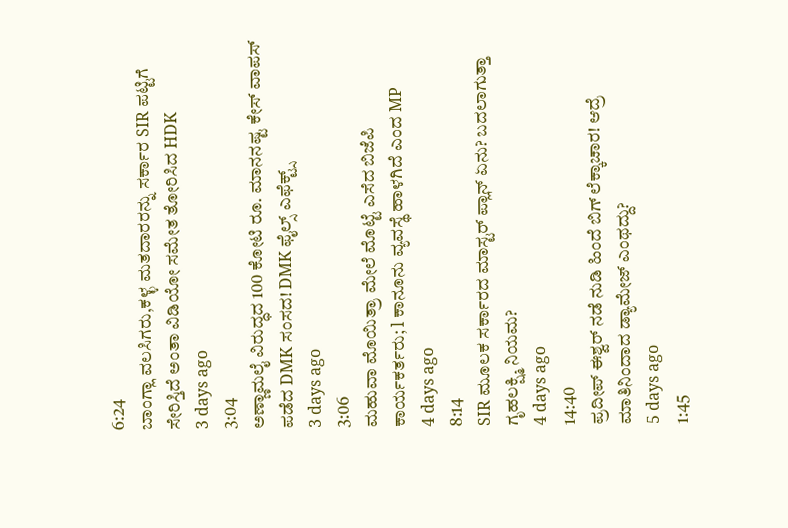6:24
ಬಾಂಗ್ಲಾ ವಲಸಿಗರು,ಕಳ್ಳ ಮತದಾರರನ್ನು ಸರ್ಕಾರ SIR ಪಟ್ಟಿಗೆ ಸೇರಿಸ್ತಿದೆ ಅಂತಾ ವಿಡಿಯೋ ಸಮೇತ ತೋರಿಸಿದ HDK
3 days ago
3:04
ಅಣ್ಣಾಮಲೈ ವಿರುದ್ಧದ 100 ಕೋಟಿ ರೂ. ಮಾನನಷ್ಟ ಕೇಸ್ ವಾಪಸ್ ಪಡೆದ DMK ಸಂಸದ! DMK ಫೈಲ್ಸ್ ಎಫೆಕ್ಟ್ಸ್
3 days ago
3:06
ಮಹುವಾ ಮೊಯಿತ್ರಾ ಮೇಲೆ ಮೊಟ್ಟೆ ಎಸೆದ ಬಿಜೆಪಿ ಕಾರ್ಯಕರ್ತರು; l ಕಾನೂನು ವ್ಯವಸ್ಥೆ ಹಾಳಗಿದೆ ಎಂದ MP
4 days ago
8:14
SIR ಮೂಲಕ ಸರ್ಕಾರದ ಮಾಸ್ಟರ್ ಪ್ಲಾನ್ ಏನು? ಬದಲಾಗುತ್ತಾ ಗೃಹಲಕ್ಷ್ಮಿ ನಿಯಮ?
4 days ago
14:40
ಪ್ರದೀಪ್ ಈಶ್ವರ್ ನಡೆ ನುಡಿ ಹಿಂದೆ ಬಿಗ್ ಲೆಕ್ಕಾಚಾರ! ಆದ್ರೆ ಮಾತಿನಿಂದಾದ ಡ್ಯಾಮೇಜ್ ಎಂಥದ್ದು?
5 days ago
1:45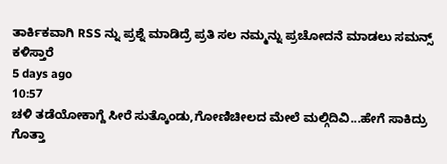ತಾರ್ಕಿಕವಾಗಿ RSS ನ್ನು ಪ್ರಶ್ನೆ ಮಾಡಿದ್ರೆ ಪ್ರತಿ ಸಲ ನಮ್ಮನ್ನು ಪ್ರಚೋದನೆ ಮಾಡಲು ಸಮನ್ಸ್ ಕಳಿಸ್ತಾರೆ
5 days ago
10:57
ಚಳಿ ತಡೆಯೋಕಾಗ್ದೆ ಸೀರೆ ಸುತ್ಕೊಂಡು,ಗೋಣಿಚೀಲದ ಮೇಲೆ ಮಲ್ಗಿದಿವಿ...ಹೇಗೆ ಸಾಕಿದ್ರು ಗೊತ್ತಾ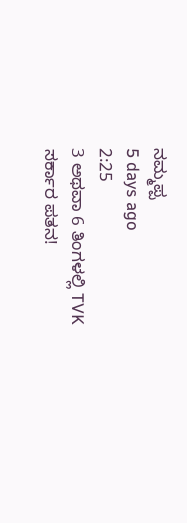ನಮ್ಮಪ್ಪ
5 days ago
2:25
3 ಅಥವಾ 6 ತಿಂಗಳಲ್ಲಿ TVK ಸರ್ಕಾರ ಪತನ!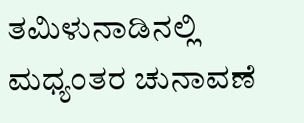ತಮಿಳುನಾಡಿನಲ್ಲಿ ಮಧ್ಯಂತರ ಚುನಾವಣೆ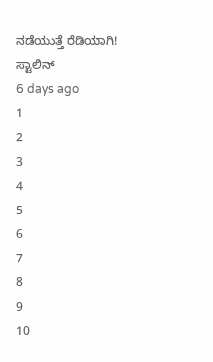ನಡೆಯುತ್ತೆ ರೆಡಿಯಾಗಿ! ಸ್ಟಾಲಿನ್
6 days ago
1
2
3
4
5
6
7
8
9
10